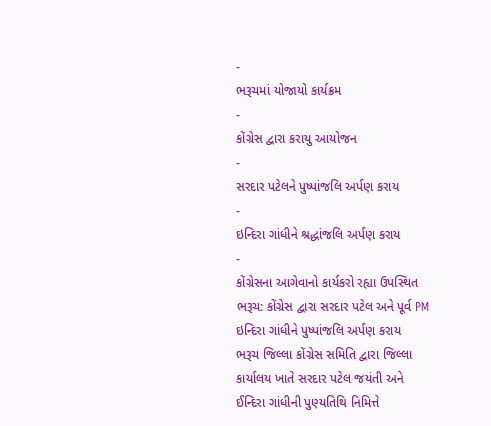-
ભરૂચમાં યોજાયો કાર્યક્રમ
-
કોંગ્રેસ દ્વારા કરાયુ આયોજન
-
સરદાર પટેલને પુષ્પાંજલિ અર્પણ કરાય
-
ઇન્દિરા ગાંધીને શ્રદ્ધાંજલિ અર્પણ કરાય
-
કોંગ્રેસના આગેવાનો કાર્યકરો રહ્યા ઉપસ્થિત
ભરૂચ: કોંગ્રેસ દ્વારા સરદાર પટેલ અને પૂર્વ PM ઇન્દિરા ગાંધીને પુષ્પાંજલિ અર્પણ કરાય
ભરૂચ જિલ્લા કોંગ્રેસ સમિતિ દ્વારા જિલ્લા કાર્યાલય ખાતે સરદાર પટેલ જયંતી અને ઈન્દિરા ગાંધીની પુણ્યતિથિ નિમિત્તે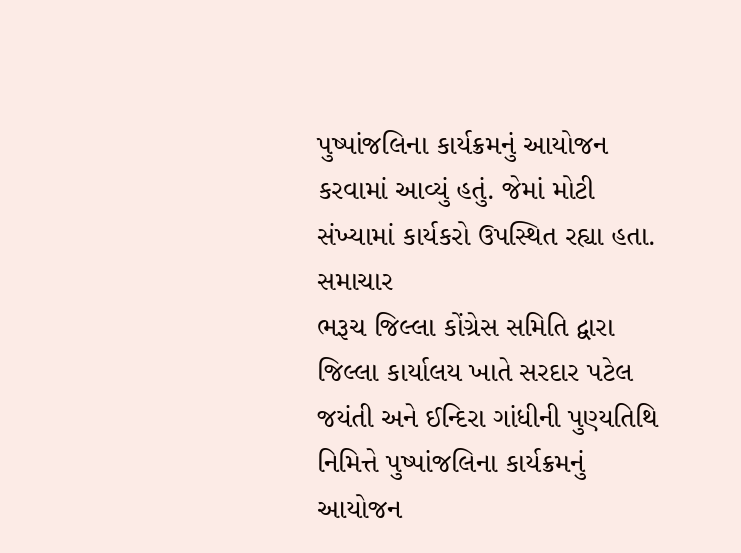પુષ્પાંજલિના કાર્યક્રમનું આયોજન કરવામાં આવ્યું હતું. જેમાં મોટી સંખ્યામાં કાર્યકરો ઉપસ્થિત રહ્યા હતા. સમાચાર
ભરૂચ જિલ્લા કોંગ્રેસ સમિતિ દ્વારા જિલ્લા કાર્યાલય ખાતે સરદાર પટેલ જયંતી અને ઈન્દિરા ગાંધીની પુણ્યતિથિ નિમિત્તે પુષ્પાંજલિના કાર્યક્રમનું આયોજન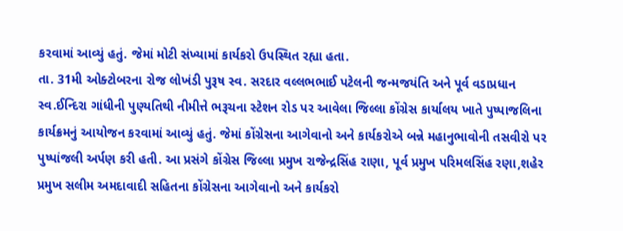કરવામાં આવ્યું હતું. જેમાં મોટી સંખ્યામાં કાર્યકરો ઉપસ્થિત રહ્યા હતા.
તા. 31મી ઓક્ટોબરના રોજ લોખંડી પુરૂષ સ્વ. સરદાર વલ્લભભાઈ પટેલની જન્મજયંતિ અને પૂર્વ વડાપ્રધાન સ્વ.ઈન્દિરા ગાંધીની પુણ્યતિથી નીમીત્તે ભરૂચના સ્ટેશન રોડ પર આવેલા જિલ્લા કોંગ્રેસ કાર્યાલય ખાતે પુષ્પાજલિના કાર્યક્રમનું આયોજન કરવામાં આવ્યું હતું. જેમાં કોંગ્રેસના આગેવાનો અને કાર્યકરોએ બન્ને મહાનુભાવોની તસવીરો પર પુષ્પાંજલી અર્પણ કરી હતી. આ પ્રસંગે કોંગ્રેસ જિલ્લા પ્રમુખ રાજેન્દ્રસિંહ રાણા, પૂર્વ પ્રમુખ પરિમલસિંહ રણા,શહેર પ્રમુખ સલીમ અમદાવાદી સહિતના કોંગ્રેસના આગેવાનો અને કાર્યકરો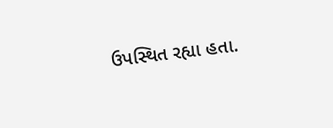ઉપસ્થિત રહ્યા હતા.